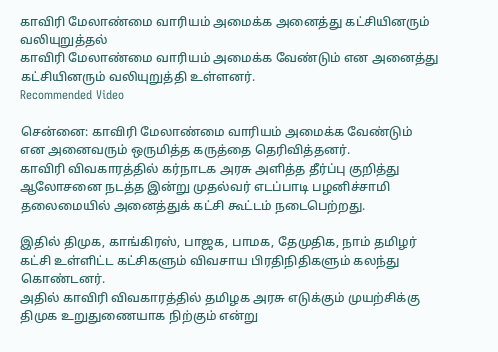காவிரி மேலாண்மை வாரியம் அமைக்க அனைத்து கட்சியினரும் வலியுறுத்தல்
காவிரி மேலாண்மை வாரியம் அமைக்க வேண்டும் என அனைத்து கட்சியினரும் வலியுறுத்தி உள்ளனர்.
Recommended Video

சென்னை: காவிரி மேலாண்மை வாரியம் அமைக்க வேண்டும் என அனைவரும் ஒருமித்த கருத்தை தெரிவித்தனர்.
காவிரி விவகாரத்தில் கர்நாடக அரசு அளித்த தீர்ப்பு குறித்து ஆலோசனை நடத்த இன்று முதல்வர் எடப்பாடி பழனிச்சாமி தலைமையில் அனைத்துக் கட்சி கூட்டம் நடைபெற்றது.

இதில் திமுக, காங்கிரஸ், பாஜக, பாமக, தேமுதிக, நாம் தமிழர் கட்சி உள்ளிட்ட கட்சிகளும் விவசாய பிரதிநிதிகளும் கலந்து கொண்டனர்.
அதில் காவிரி விவகாரத்தில் தமிழக அரசு எடுக்கும் முயற்சிக்கு திமுக உறுதுணையாக நிற்கும் என்று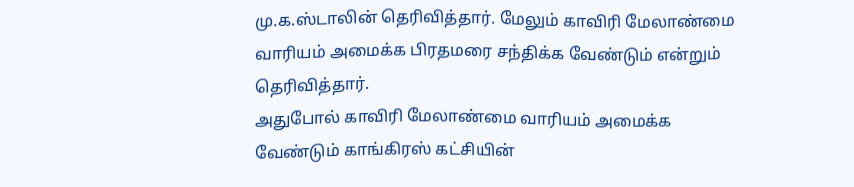மு.க.ஸ்டாலின் தெரிவித்தார். மேலும் காவிரி மேலாண்மை வாரியம் அமைக்க பிரதமரை சந்திக்க வேண்டும் என்றும் தெரிவித்தார்.
அதுபோல் காவிரி மேலாண்மை வாரியம் அமைக்க வேண்டும் காங்கிரஸ் கட்சியின்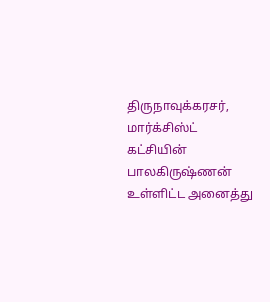திருநாவுக்கரசர், மார்க்சிஸ்ட் கட்சியின் பாலகிருஷ்ணன் உள்ளிட்ட அனைத்து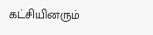கட்சியினரும்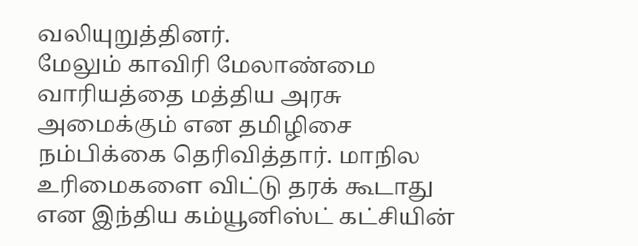வலியுறுத்தினர்.
மேலும் காவிரி மேலாண்மை வாரியத்தை மத்திய அரசு அமைக்கும் என தமிழிசை நம்பிக்கை தெரிவித்தார். மாநில உரிமைகளை விட்டு தரக் கூடாது என இந்திய கம்யூனிஸ்ட் கட்சியின்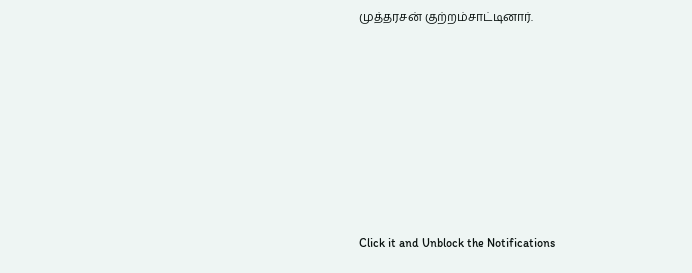முத்தரசன் குற்றம்சாட்டினார்.












Click it and Unblock the Notifications